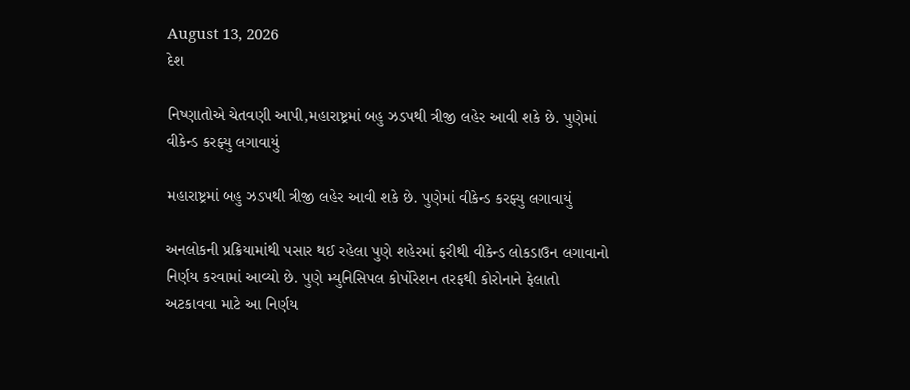August 13, 2026
દેશ

નિષ્ણાતોએ ચેતવણી આપી,મહારાષ્ટ્રમાં બહુ ઝડપથી ત્રીજી લહેર આવી શકે છે. પુણેમાં વીકેન્ડ કરફ્યુ લગાવાયું

મહારાષ્ટ્રમાં બહુ ઝડપથી ત્રીજી લહેર આવી શકે છે. પુણેમાં વીકેન્ડ કરફ્યુ લગાવાયું

અનલોકની પ્રક્રિયામાંથી પસાર થઈ રહેલા પુણે શહેરમાં ફરીથી વીકેન્ડ લોકડાઉન લગાવાનો નિર્ણય કરવામાં આવ્યો છે. પુણે મ્યુનિસિપલ કોર્પોરેશન તરફથી કોરોનાને ફેલાતો અટકાવવા માટે આ નિર્ણય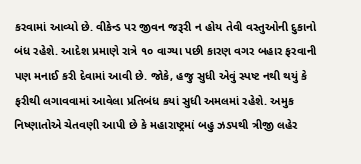કરવામાં આવ્યો છે. વીકેન્ડ પર જીવન જરૂરી ન હોય તેવી વસ્તુઓની દુકાનો બંધ રહેશે. આદેશ પ્રમાણે રાત્રે ૧૦ વાગ્યા પછી કારણ વગર બહાર ફરવાની પણ મનાઈ કરી દેવામાં આવી છે. જોકે, હજુ સુધી એવું સ્પષ્ટ નથી થયું કે ફરીથી લગાવવામાં આવેલા પ્રતિબંધ કયાં સુધી અમલમાં રહેશે. અમુક નિષ્ણાતોએ ચેતવણી આપી છે કે મહારાષ્ટ્રમાં બહુ ઝડપથી ત્રીજી લહેર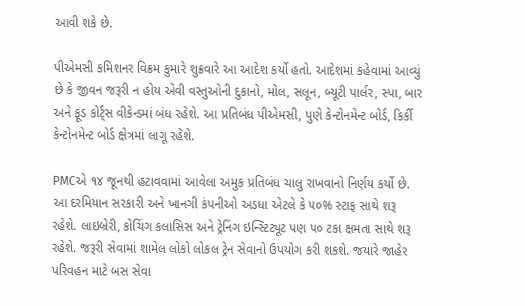આવી શકે છે.

પીએમસી કમિશનર વિક્રમ કુમારે શુક્રવારે આ આદેશ કર્યો હતો. આદેશમાં કહેવામાં આવ્યું છે કે જીવન જરૂરી ન હોય એવી વસ્તુઓની દુકાનો, મોલ, સલૂન, બ્યૂટી પાર્લર, સ્પા, બાર અને ફૂડ કોર્ટ્સ વીકેન્ડમાં બંધ રહેશે. આ પ્રતિબંધ પીએમસી, પુણે કેન્ટોનમેન્ટ બોર્ડ, કિર્કી કેન્ટોનમેન્ટ બોર્ડ ક્ષેત્રમાં લાગૂ રહેશે.

PMCએ ૧૪ જૂનથી હટાવવામાં આવેલા અમુક પ્રતિબંધ ચાલુ રાખવાનો નિર્ણય કર્યો છે. આ દરમિયાન સરકારી અને ખાનગી કંપનીઓ અડધા એટલે કે ૫૦% સ્ટાફ સાથે શરૂ રહેશે. લાઇબ્રેરી, કોચિંગ કલાસિસ અને ટ્રેનિંગ ઇન્સ્ટિટ્યૂટ પણ ૫૦ ટકા ક્ષમતા સાથે શરૂ રહેશે. જરૂરી સેવામાં શામેલ લોકો લોકલ ટ્રેન સેવાનો ઉપયોગ કરી શકશે. જયારે જાહેર પરિવહન માટે બસ સેવા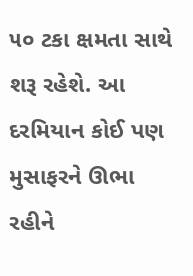૫૦ ટકા ક્ષમતા સાથે શરૂ રહેશે. આ દરમિયાન કોઈ પણ મુસાફરને ઊભા રહીને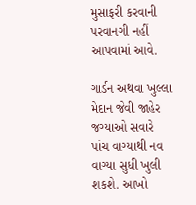મુસાફરી કરવાની પરવાનગી નહીં આપવામાં આવે.

ગાર્ડન અથવા ખુલ્લા મેદાન જેવી જાહેર જગ્યાઓ સવારે પાંચ વાગ્યાથી નવ વાગ્યા સુધી ખુલી શકશે. આખો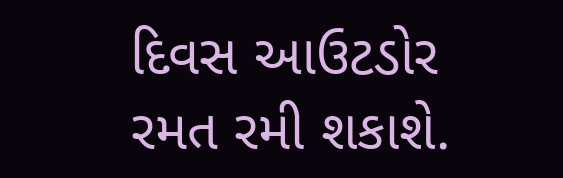દિવસ આઉટડોર રમત રમી શકાશે.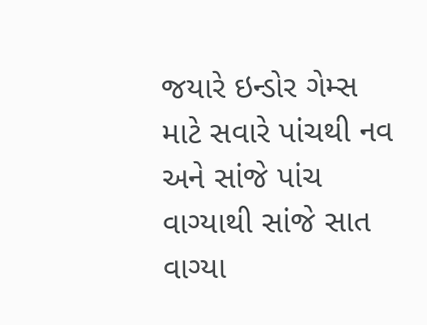જયારે ઇન્ડોર ગેમ્સ માટે સવારે પાંચથી નવ અને સાંજે પાંચ વાગ્યાથી સાંજે સાત વાગ્યા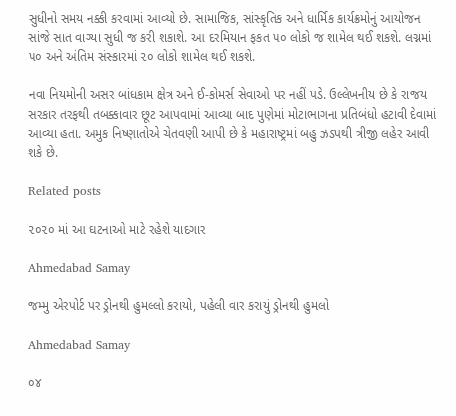સુધીનો સમય નક્કી કરવામાં આવ્યો છે. સામાજિક, સાંસ્કૃતિક અને ધાર્મિક કાર્યક્રમોનું આયોજન સાંજે સાત વાગ્યા સુધી જ કરી શકાશે. આ દરમિયાન ફકત ૫૦ લોકો જ શામેલ થઈ શકશે. લગ્નમાં ૫૦ અને અંતિમ સંસ્કારમાં ૨૦ લોકો શામેલ થઈ શકશે.

નવા નિયમોની અસર બાંધકામ ક્ષેત્ર અને ઈ-કોમર્સ સેવાઓ પર નહીં પડે. ઉલ્લેખનીય છે કે રાજય સરકાર તરફથી તબક્કાવાર છૂટ આપવામાં આવ્યા બાદ પુણેમાં મોટાભાગના પ્રતિબંધો હટાવી દેવામાં આવ્યા હતા. અમુક નિષ્ણાતોએ ચેતવણી આપી છે કે મહારાષ્ટ્રમાં બહુ ઝડપથી ત્રીજી લહેર આવી શકે છે.

Related posts

૨૦૨૦ માં આ ઘટનાઓ માટે રહેશે યાદગાર

Ahmedabad Samay

જમ્મુ એરપોર્ટ પર ડ્રોનથી હુમલ્લો કરાયો, પહેલી વાર કરાયું ડ્રોનથી હુમલો

Ahmedabad Samay

૦૪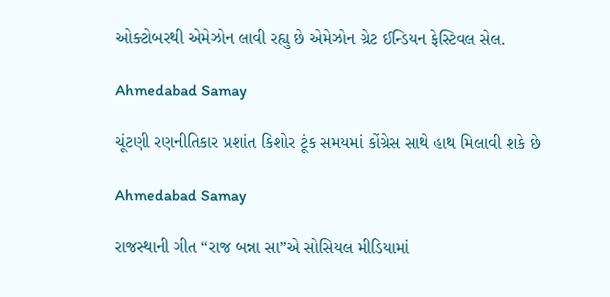ઓક્ટોબરથી એમેઝોન લાવી રહ્યુ છે એમેઝોન ગ્રેટ ઈન્ડિયન ફેસ્ટિવલ સેલ.

Ahmedabad Samay

ચૂંટણી રણનીતિકાર પ્રશાંત કિશોર ટૂંક સમયમાં કોંગ્રેસ સાથે હાથ મિલાવી શકે છે

Ahmedabad Samay

રાજસ્થાની ગીત “રાજ બન્ના સા”એ સોસિયલ મીડિયામાં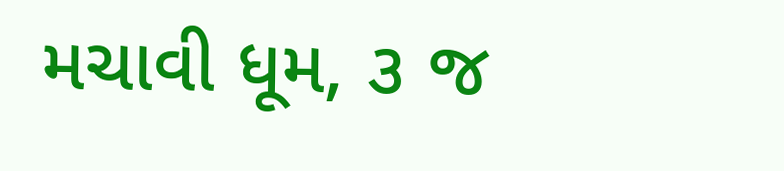મચાવી ધૂમ, ૩ જ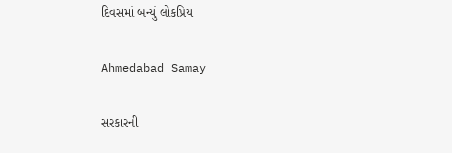દિવસમાં બન્યું લોકપ્રિય

Ahmedabad Samay

સરકારની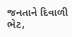જનતાને દિવાળી ભેટ,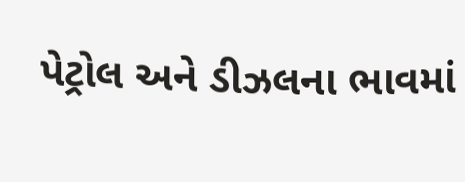પેટ્રોલ અને ડીઝલના ભાવમાં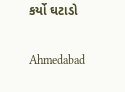કર્યો ઘટાડો

Ahmedabad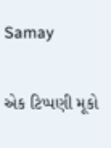Samay

એક ટિપ્પણી મૂકો